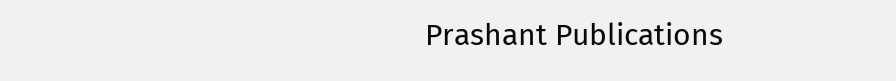Prashant Publications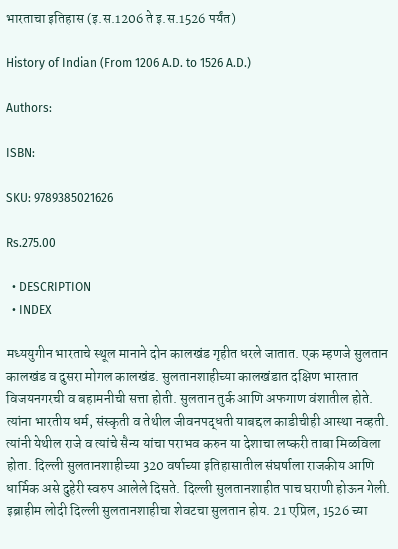भारताचा इतिहास (इ.स.1206 ते इ.स.1526 पर्यंत)

History of Indian (From 1206 A.D. to 1526 A.D.)

Authors:

ISBN:

SKU: 9789385021626

Rs.275.00

  • DESCRIPTION
  • INDEX

मध्ययुगीन भारताचे स्थूल मानाने दोन कालखंड गृहीत धरले जातात. एक म्हणजे सुलतान कालखंड व दुसरा मोगल कालखंड. सुलतानशाहीच्या कालखंडात दक्षिण भारतात विजयनगरची व बहामनीची सत्ता होती. सुलतान तुर्क आणि अफगाण वंशातील होते. त्यांना भारतीय धर्म, संस्कृती व तेथील जीवनपद्धती याबद्दल काडीचीही आस्था नव्हती. त्यांनी येथील राजे व त्यांचे सैन्य यांचा पराभव करुन या देशाचा लष्करी ताबा मिळविला होता. दिल्ली सुलतानशाहीच्या 320 वर्षाच्या इतिहासातील संघर्षाला राजकीय आणि धार्मिक असे दुहेरी स्वरुप आलेले दिसते. दिल्ली सुलतानशाहीत पाच घराणी होऊन गेली. इब्राहीम लोदी दिल्ली सुलतानशाहीचा शेवटचा सुलतान होय. 21 एप्रिल, 1526 च्या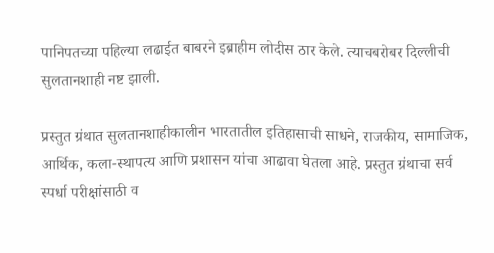पानिपतच्या पहिल्या लढाईत बाबरने इब्राहीम लोदीस ठार केले. त्याचबरोबर दिल्लीची सुलतानशाही नष्ट झाली.

प्रस्तुत ग्रंथात सुलतानशाहीकालीन भारतातील इतिहासाची साधने, राजकीय, सामाजिक, आर्थिक, कला-स्थापत्य आणि प्रशासन यांचा आढावा घेतला आहे. प्रस्तुत ग्रंथाचा सर्व स्पर्धा परीक्षांसाठी व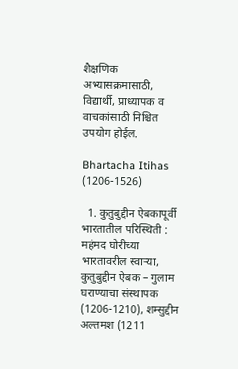शैक्षणिक अभ्यासक्रमासाठी, विद्यार्थी, प्राध्यापक व वाचकांसाठी निश्चित उपयोग होईल.

Bhartacha Itihas (1206-1526)

  1. कुतुबुद्दीन ऐबकापूर्वी भारतातील परिस्थिती : महंमद घोरीच्या भारतावरील स्वार्‍या, कुतुबुद्दीन ऐबक – गुलाम घराण्याचा संस्थापक (1206-1210), शम्सुद्दीन अल्तमश (1211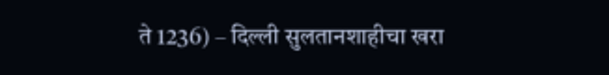ते 1236) – दिल्ली सुलतानशाहीचा खरा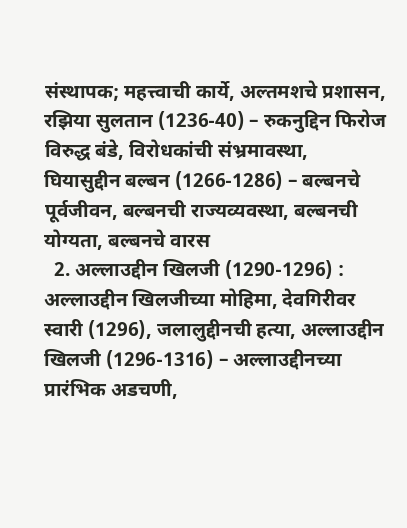संस्थापक; महत्त्वाची कार्ये, अल्तमशचे प्रशासन, रझिया सुलतान (1236-40) – रुकनुद्दिन फिरोज विरुद्ध बंडे, विरोधकांची संभ्रमावस्था, घियासुद्दीन बल्बन (1266-1286) – बल्बनचे पूर्वजीवन, बल्बनची राज्यव्यवस्था, बल्बनची योग्यता, बल्बनचे वारस
  2. अल्लाउद्दीन खिलजी (1290-1296) : अल्लाउद्दीन खिलजीच्या मोहिमा, देवगिरीवर स्वारी (1296), जलालुद्दीनची हत्या, अल्लाउद्दीन खिलजी (1296-1316) – अल्लाउद्दीनच्या प्रारंभिक अडचणी,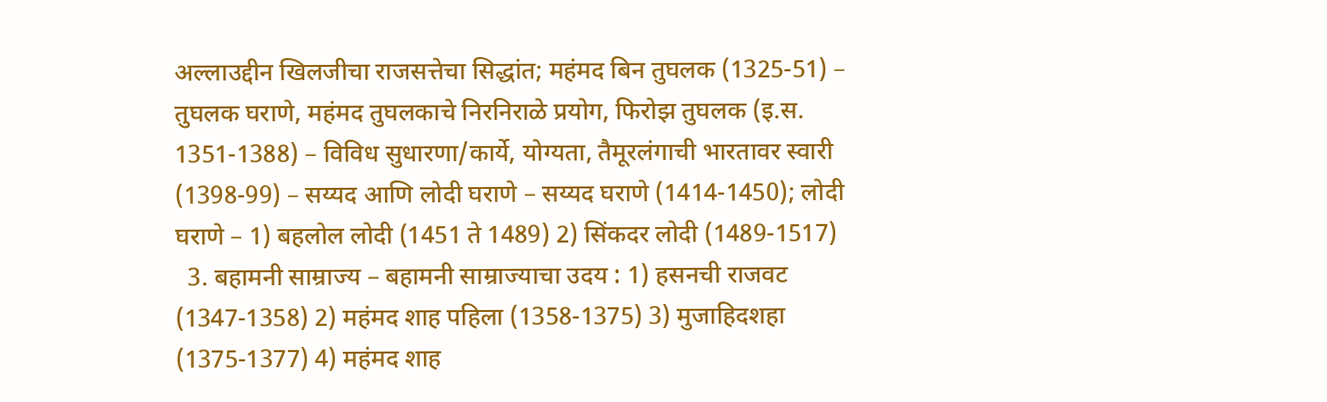अल्लाउद्दीन खिलजीचा राजसत्तेचा सिद्धांत; महंमद बिन तुघलक (1325-51) – तुघलक घराणे, महंमद तुघलकाचे निरनिराळे प्रयोग, फिरोझ तुघलक (इ.स. 1351-1388) – विविध सुधारणा/कार्ये, योग्यता, तैमूरलंगाची भारतावर स्वारी (1398-99) – सय्यद आणि लोदी घराणे – सय्यद घराणे (1414-1450); लोदी घराणे – 1) बहलोल लोदी (1451 ते 1489) 2) सिंकदर लोदी (1489-1517)
  3. बहामनी साम्राज्य – बहामनी साम्राज्याचा उदय : 1) हसनची राजवट (1347-1358) 2) महंमद शाह पहिला (1358-1375) 3) मुजाहिदशहा (1375-1377) 4) महंमद शाह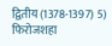द्वितीय (1378-1397) 5) फिरोजशहा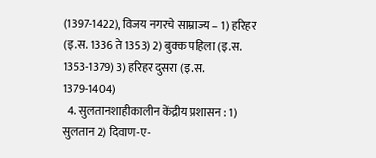(1397-1422), विजय नगरचे साम्राज्य – 1) हरिहर (इ.स. 1336 ते 1353) 2) बुक्क पहिला (इ.स. 1353-1379) 3) हरिहर दुसरा (इ.स. 1379-1404)
  4. सुलतानशाहीकालीन केंद्रीय प्रशासन : 1) सुलतान 2) दिवाण-ए-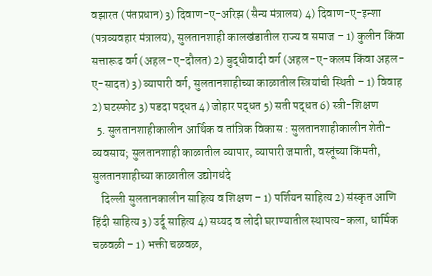वझारत (पंतप्रधान) 3) दिवाण-ए-अरिझ (सैन्य मंत्रालय) 4) दिवाण-ए-इन्शा (पत्रव्यवहार मंत्रालय), सुलतानशाही कालखंडातील राज्य व समाज – 1) कुलीन किंवा सत्तारूढ वर्ग (अहल-ए-दौलत) 2) बुद्धीवादी वर्ग (अहल-ए-कलम किंवा अहल-ए-सादत) 3) व्यापारी वर्ग, सुलतानशाहीच्या काळातील स्त्रियांची स्थिती – 1) विवाह 2) घटस्फोट 3) पडदा पद्धत 4) जोहार पद्धत 5) सती पद्धत 6) स्त्री-शिक्षण
  5. सुलतानशाहीकालीन आर्थिक व तांत्रिक विकास : सुलतानशाहीकालीन शेती-व्यवसाय; सुलतानशाही काळातील व्यापार, व्यापारी जमाती, वस्तूंच्या किंमती, सुलतानशाहीच्या काळातील उद्योगधंदे
    दिल्ली सुलतानकालीन साहित्य व शिक्षण – 1) पर्शियन साहित्य 2) संस्कृत आणि हिंदी साहित्य 3) उर्दू साहित्य 4) सय्यद व लोदी घराण्यातील स्थापत्य-कला, धार्मिक चळवळी – 1) भक्ती चळवळ,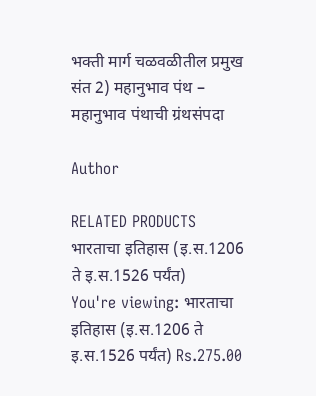भक्ती मार्ग चळवळीतील प्रमुख संत 2) महानुभाव पंथ – महानुभाव पंथाची ग्रंथसंपदा

Author

RELATED PRODUCTS
भारताचा इतिहास (इ.स.1206 ते इ.स.1526 पर्यंत)
You're viewing: भारताचा इतिहास (इ.स.1206 ते इ.स.1526 पर्यंत) Rs.275.00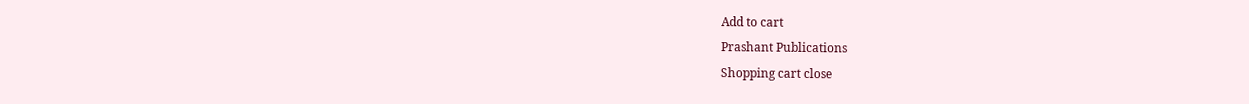Add to cart
Prashant Publications
Shopping cart close